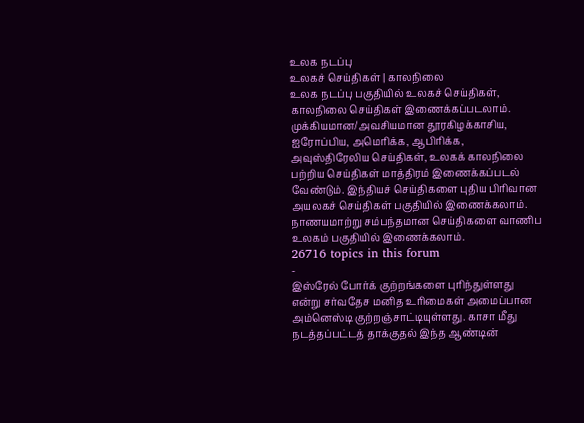உலக நடப்பு
உலகச் செய்திகள் | காலநிலை
உலக நடப்பு பகுதியில் உலகச் செய்திகள், காலநிலை செய்திகள் இணைக்கப்படலாம்.
முக்கியமான/அவசியமான தூரகிழக்காசிய, ஐரோப்பிய, அமெரிக்க, ஆபிரிக்க, அவுஸ்திரேலிய செய்திகள், உலகக் காலநிலை பற்றிய செய்திகள் மாத்திரம் இணைக்கப்படல் வேண்டும். இந்தியச் செய்திகளை புதிய பிரிவான அயலகச் செய்திகள் பகுதியில் இணைக்கலாம். நாணயமாற்று சம்பந்தமான செய்திகளை வாணிப உலகம் பகுதியில் இணைக்கலாம்.
26716 topics in this forum
-
இஸ்ரேல் போர்க் குற்றங்களை புரிந்துள்ளது என்று சர்வதேச மனித உரிமைகள் அமைப்பான அம்னெஸ்டி குற்றஞ்சாட்டியுள்ளது. காசா மீது நடத்தப்பட்டத் தாக்குதல் இந்த ஆண்டின்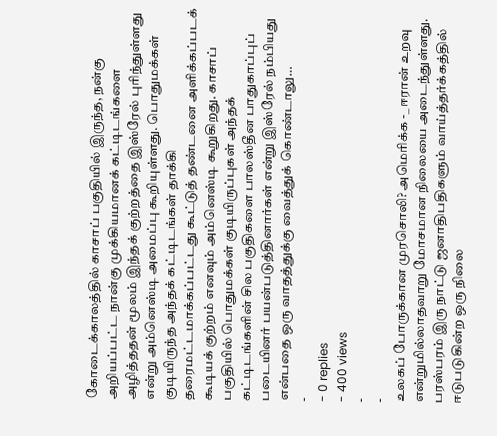கோடைக்காலத்தில் காசாப் பகுதியில் இருந்த, நன்கு அறியப்பட்ட நான்கு முக்கியமானக் கட்டிடங்களை அழித்ததன் மூலம் இந்தக் குற்றத்தை இஸ்ரேல் புரிந்துள்ளது என்று அம்னெஸ்டி அமைப்பு கூறியுள்ளது. பொதுமக்கள் குடியிருந்த அந்தக் கட்டிடங்கள் தாக்கி தரைமட்டமாக்கப்பட்டது கூட்டுத் தண்டனை அளிக்கப்படக் கூடியக் குற்றம் எனவும் அம்னெஸ்டி கூறுகிறது. காசாப் பகுதியில் பொதுமக்கள் குடியிருப்புகள் அந்தக் கட்டிடங்களின் சில பகுதிகளை பாலஸ்தீன பாதுகாப்புப் படையினர் பயன்படுத்தினார்கள் என்று இஸ்ரேல் நம்பியது என்பதை ஒரு வாதத்துக்கு வைத்துக் கொண்டாலு…
-
- 0 replies
- 400 views
-
-
உலகப் போருக்கான முரசொலி? அமெரிக்க -_ ஈரான் உறவு என்றுமில்லாதவாறு மோசமான நிலையை அடைந்துள்ளது. பரஸ்பரம் இரு நாட்டு ஜனாதிபதிகளும் வாய்த்தர்க்கத்தில் ஈடுபடுகின்ற ஒரு நிலை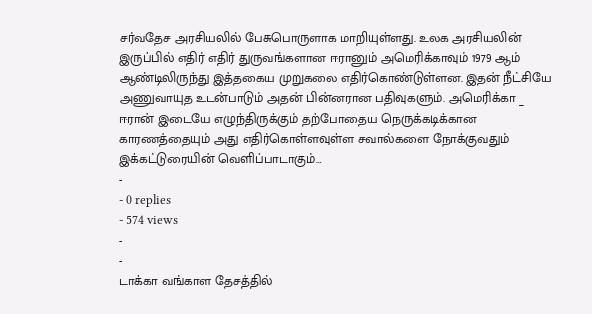சர்வதேச அரசியலில் பேசுபொருளாக மாறியுள்ளது. உலக அரசியலின் இருப்பில் எதிர் எதிர் துருவங்களான ஈரானும் அமெரிக்காவும் 1979 ஆம் ஆண்டிலிருந்து இத்தகைய முறுகலை எதிர்கொண்டுள்ளன. இதன் நீட்சியே அணுவாயுத உடன்பாடும் அதன் பின்னரான பதிவுகளும். அமெரிக்கா _ ஈரான் இடையே எழுந்திருக்கும் தற்போதைய நெருக்கடிக்கான காரணத்தையும் அது எதிர்கொள்ளவுள்ள சவால்களை நோக்குவதும் இக்கட்டுரையின் வெளிப்பாடாகும்…
-
- 0 replies
- 574 views
-
-
டாக்கா வங்காள தேசத்தில்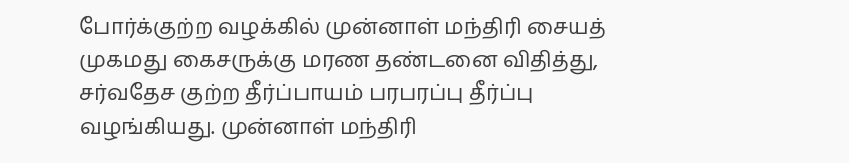போர்க்குற்ற வழக்கில் முன்னாள் மந்திரி சையத் முகமது கைசருக்கு மரண தண்டனை விதித்து, சர்வதேச குற்ற தீர்ப்பாயம் பரபரப்பு தீர்ப்பு வழங்கியது. முன்னாள் மந்திரி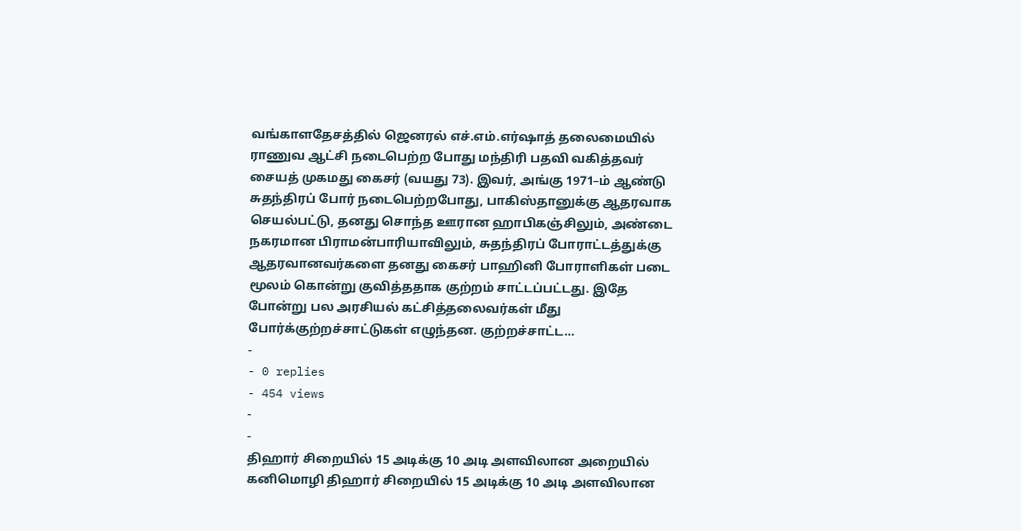வங்காளதேசத்தில் ஜெனரல் எச்.எம்.எர்ஷாத் தலைமையில் ராணுவ ஆட்சி நடைபெற்ற போது மந்திரி பதவி வகித்தவர் சையத் முகமது கைசர் (வயது 73). இவர், அங்கு 1971–ம் ஆண்டு சுதந்திரப் போர் நடைபெற்றபோது, பாகிஸ்தானுக்கு ஆதரவாக செயல்பட்டு, தனது சொந்த ஊரான ஹாபிகஞ்சிலும், அண்டை நகரமான பிராமன்பாரியாவிலும், சுதந்திரப் போராட்டத்துக்கு ஆதரவானவர்களை தனது கைசர் பாஹினி போராளிகள் படை மூலம் கொன்று குவித்ததாக குற்றம் சாட்டப்பட்டது. இதே போன்று பல அரசியல் கட்சித்தலைவர்கள் மீது போர்க்குற்றச்சாட்டுகள் எழுந்தன. குற்றச்சாட்ட…
-
- 0 replies
- 454 views
-
-
திஹார் சிறையில் 15 அடிக்கு 10 அடி அளவிலான அறையில் கனிமொழி திஹார் சிறையில் 15 அடிக்கு 10 அடி அளவிலான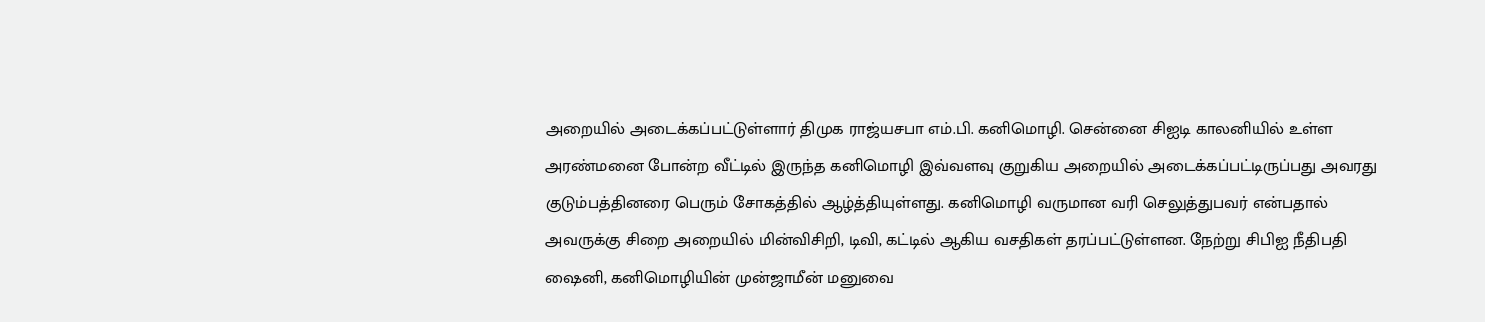அறையில் அடைக்கப்பட்டுள்ளார் திமுக ராஜ்யசபா எம்.பி. கனிமொழி. சென்னை சிஐடி காலனியில் உள்ள அரண்மனை போன்ற வீட்டில் இருந்த கனிமொழி இவ்வளவு குறுகிய அறையில் அடைக்கப்பட்டிருப்பது அவரது குடும்பத்தினரை பெரும் சோகத்தில் ஆழ்த்தியுள்ளது. கனிமொழி வருமான வரி செலுத்துபவர் என்பதால் அவருக்கு சிறை அறையில் மின்விசிறி, டிவி, கட்டில் ஆகிய வசதிகள் தரப்பட்டுள்ளன. நேற்று சிபிஐ நீதிபதி ஷைனி, கனிமொழியின் முன்ஜாமீன் மனுவை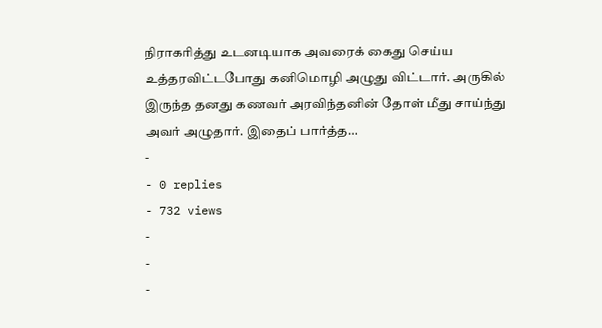நிராகரித்து உடனடியாக அவரைக் கைது செய்ய உத்தரவிட்டபோது கனிமொழி அழுது விட்டார். அருகில் இருந்த தனது கணவர் அரவிந்தனின் தோள் மீது சாய்ந்து அவர் அழுதார். இதைப் பார்த்த…
-
- 0 replies
- 732 views
-
-
-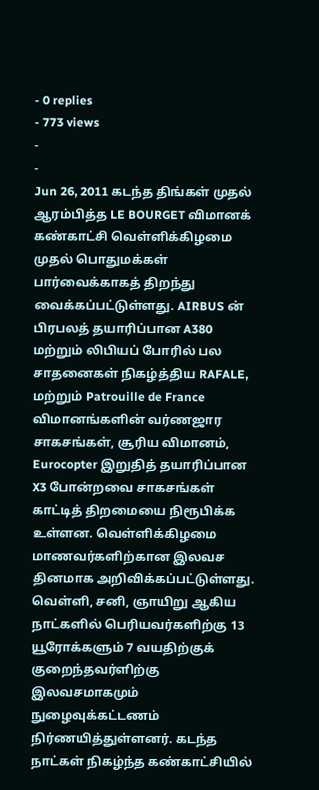- 0 replies
- 773 views
-
-
Jun 26, 2011 கடந்த திங்கள் முதல் ஆரம்பித்த LE BOURGET விமானக் கண்காட்சி வெள்ளிக்கிழமை முதல் பொதுமக்கள் பார்வைக்காகத் திறந்து வைக்கப்பட்டுள்ளது. AIRBUS ன் பிரபலத் தயாரிப்பான A380 மற்றும் லிபியப் போரில் பல சாதனைகள் நிகழ்த்திய RAFALE, மற்றும் Patrouille de France விமானங்களின் வர்ணஜார சாகசங்கள், சூரிய விமானம், Eurocopter இறுதித் தயாரிப்பான X3 போன்றவை சாகசங்கள் காட்டித் திறமையை நிரூபிக்க உள்ளன. வெள்ளிக்கிழமை மாணவர்களிற்கான இலவச தினமாக அறிவிக்கப்பட்டுள்ளது. வெள்ளி, சனி, ஞாயிறு ஆகிய நாட்களில் பெரியவர்களிற்கு 13 யூரோக்களும் 7 வயதிற்குக் குறைந்தவர்ளிற்கு இலவசமாகமும் நுழைவுக்கட்டணம் நிர்ணயித்துள்ளனர். கடந்த நாட்கள் நிகழ்ந்த கண்காட்சியில்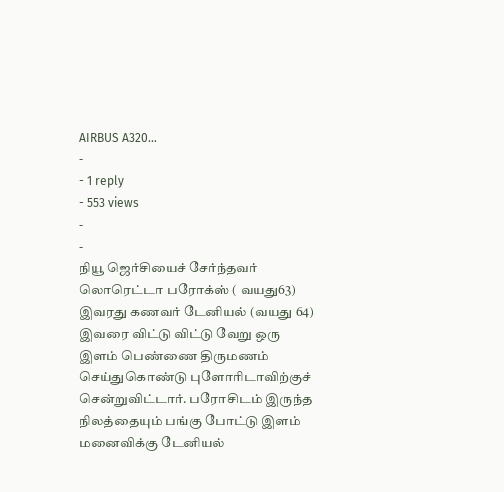AIRBUS A320…
-
- 1 reply
- 553 views
-
-
நியூ ஜெர்சியைச் சேர்ந்தவர் லொரெட்டா பரோக்ஸ் ( வயது63) இவரது கணவர் டேனியல் (வயது 64) இவரை விட்டு விட்டு வேறு ஒரு இளம் பெண்ணை திருமணம் செய்துகொண்டு புளோரிடாவிற்குச் சென்றுவிட்டார். பரோசிடம் இருந்த நிலத்தையும் பங்கு போட்டு இளம் மனைவிக்கு டேனியல்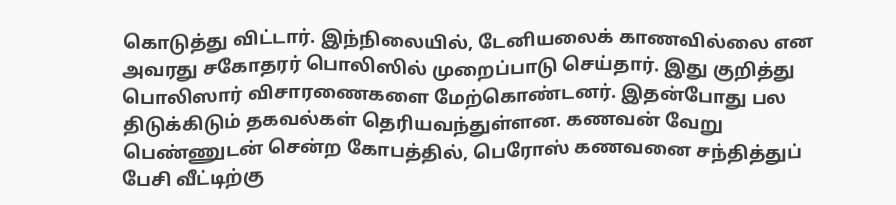கொடுத்து விட்டார். இந்நிலையில், டேனியலைக் காணவில்லை என அவரது சகோதரர் பொலிஸில் முறைப்பாடு செய்தார். இது குறித்து பொலிஸார் விசாரணைகளை மேற்கொண்டனர். இதன்போது பல திடுக்கிடும் தகவல்கள் தெரியவந்துள்ளன. கணவன் வேறு பெண்ணுடன் சென்ற கோபத்தில், பெரோஸ் கணவனை சந்தித்துப் பேசி வீட்டிற்கு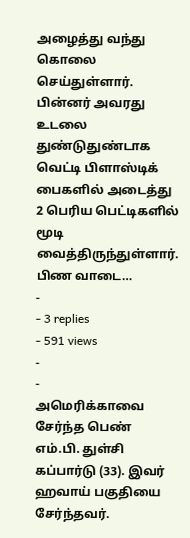அழைத்து வந்து கொலை செய்துள்ளார். பின்னர் அவரது உடலை துண்டுதுண்டாக வெட்டி பிளாஸ்டிக் பைகளில் அடைத்து 2 பெரிய பெட்டிகளில் மூடி வைத்திருந்துள்ளார். பிண வாடை…
-
- 3 replies
- 591 views
-
-
அமெரிக்காவை சேர்ந்த பெண் எம்.பி. துள்சி கப்பார்டு (33). இவர் ஹவாய் பகுதியை சேர்ந்தவர்.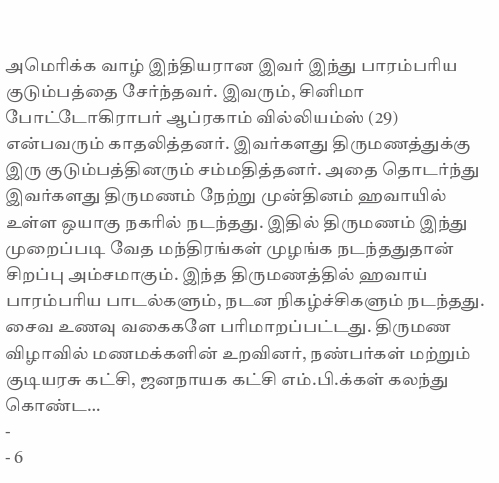அமெரிக்க வாழ் இந்தியரான இவர் இந்து பாரம்பரிய குடும்பத்தை சேர்ந்தவர். இவரும், சினிமா போட்டோகிராபர் ஆப்ரகாம் வில்லியம்ஸ் (29) என்பவரும் காதலித்தனர். இவர்களது திருமணத்துக்கு இரு குடும்பத்தினரும் சம்மதித்தனர். அதை தொடர்ந்து இவர்களது திருமணம் நேற்று முன்தினம் ஹவாயில் உள்ள ஒயாகு நகரில் நடந்தது. இதில் திருமணம் இந்து முறைப்படி வேத மந்திரங்கள் முழங்க நடந்ததுதான் சிறப்பு அம்சமாகும். இந்த திருமணத்தில் ஹவாய் பாரம்பரிய பாடல்களும், நடன நிகழ்ச்சிகளும் நடந்தது. சைவ உணவு வகைகளே பரிமாறப்பட்டது. திருமண விழாவில் மணமக்களின் உறவினர், நண்பர்கள் மற்றும் குடியரசு கட்சி, ஜனநாயக கட்சி எம்.பி.க்கள் கலந்து கொண்ட…
-
- 6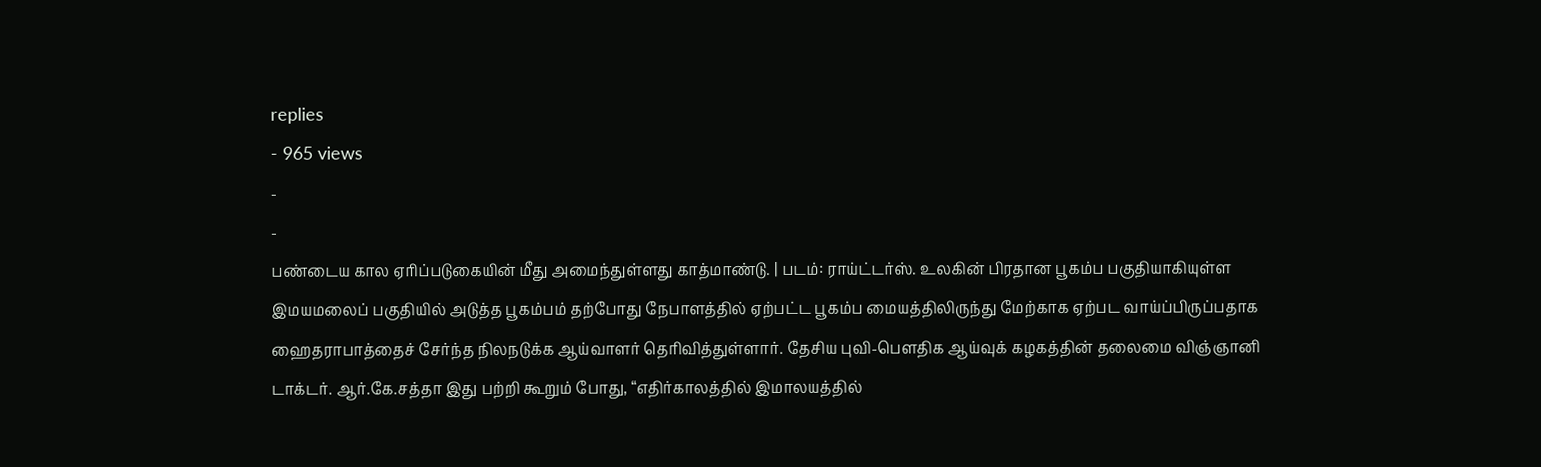replies
- 965 views
-
-
பண்டைய கால ஏரிப்படுகையின் மீது அமைந்துள்ளது காத்மாண்டு. | படம்: ராய்ட்டர்ஸ். உலகின் பிரதான பூகம்ப பகுதியாகியுள்ள இமயமலைப் பகுதியில் அடுத்த பூகம்பம் தற்போது நேபாளத்தில் ஏற்பட்ட பூகம்ப மையத்திலிருந்து மேற்காக ஏற்பட வாய்ப்பிருப்பதாக ஹைதராபாத்தைச் சேர்ந்த நிலநடுக்க ஆய்வாளர் தெரிவித்துள்ளார். தேசிய புவி-பௌதிக ஆய்வுக் கழகத்தின் தலைமை விஞ்ஞானி டாக்டர். ஆர்.கே.சத்தா இது பற்றி கூறும் போது, “எதிர்காலத்தில் இமாலயத்தில்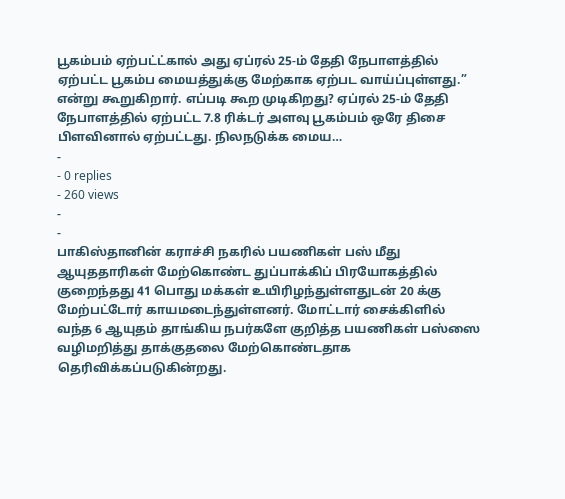பூகம்பம் ஏற்பட்ட்கால் அது ஏப்ரல் 25-ம் தேதி நேபாளத்தில் ஏற்பட்ட பூகம்ப மையத்துக்கு மேற்காக ஏற்பட வாய்ப்புள்ளது.” என்று கூறுகிறார். எப்படி கூற முடிகிறது? ஏப்ரல் 25-ம் தேதி நேபாளத்தில் ஏற்பட்ட 7.8 ரிக்டர் அளவு பூகம்பம் ஒரே திசை பிளவினால் ஏற்பட்டது. நிலநடுக்க மைய…
-
- 0 replies
- 260 views
-
-
பாகிஸ்தானின் கராச்சி நகரில் பயணிகள் பஸ் மீது ஆயுததாரிகள் மேற்கொண்ட துப்பாக்கிப் பிரயோகத்தில் குறைந்தது 41 பொது மக்கள் உயிரிழந்துள்ளதுடன் 20 க்கு மேற்பட்டோர் காயமடைந்துள்ளனர். மோட்டார் சைக்கிளில் வந்த 6 ஆயுதம் தாங்கிய நபர்களே குறித்த பயணிகள் பஸ்ஸை வழிமறித்து தாக்குதலை மேற்கொண்டதாக தெரிவிக்கப்படுகின்றது.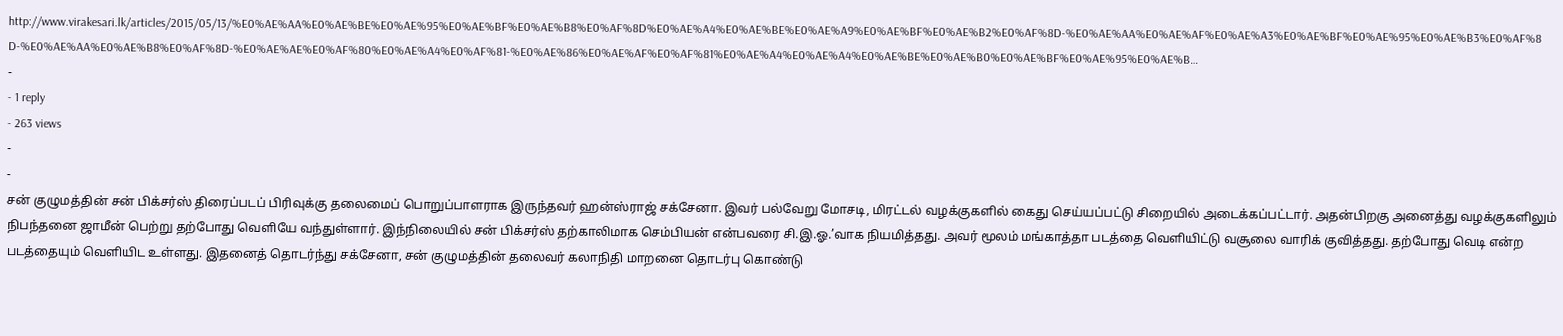http://www.virakesari.lk/articles/2015/05/13/%E0%AE%AA%E0%AE%BE%E0%AE%95%E0%AE%BF%E0%AE%B8%E0%AF%8D%E0%AE%A4%E0%AE%BE%E0%AE%A9%E0%AE%BF%E0%AE%B2%E0%AF%8D-%E0%AE%AA%E0%AE%AF%E0%AE%A3%E0%AE%BF%E0%AE%95%E0%AE%B3%E0%AF%8D-%E0%AE%AA%E0%AE%B8%E0%AF%8D-%E0%AE%AE%E0%AF%80%E0%AE%A4%E0%AF%81-%E0%AE%86%E0%AE%AF%E0%AF%81%E0%AE%A4%E0%AE%A4%E0%AE%BE%E0%AE%B0%E0%AE%BF%E0%AE%95%E0%AE%B…
-
- 1 reply
- 263 views
-
-
சன் குழுமத்தின் சன் பிக்சர்ஸ் திரைப்படப் பிரிவுக்கு தலைமைப் பொறுப்பாளராக இருந்தவர் ஹன்ஸ்ராஜ் சக்சேனா. இவர் பல்வேறு மோசடி, மிரட்டல் வழக்குகளில் கைது செய்யப்பட்டு சிறையில் அடைக்கப்பட்டார். அதன்பிறகு அனைத்து வழக்குகளிலும் நிபந்தனை ஜாமீன் பெற்று தற்போது வெளியே வந்துள்ளார். இந்நிலையில் சன் பிக்சர்ஸ் தற்காலிமாக செம்பியன் என்பவரை சி.இ.ஓ.’வாக நியமித்தது. அவர் மூலம் மங்காத்தா படத்தை வெளியிட்டு வசூலை வாரிக் குவித்தது. தற்போது வெடி என்ற படத்தையும் வெளியிட உள்ளது. இதனைத் தொடர்ந்து சக்சேனா, சன் குழுமத்தின் தலைவர் கலாநிதி மாறனை தொடர்பு கொண்டு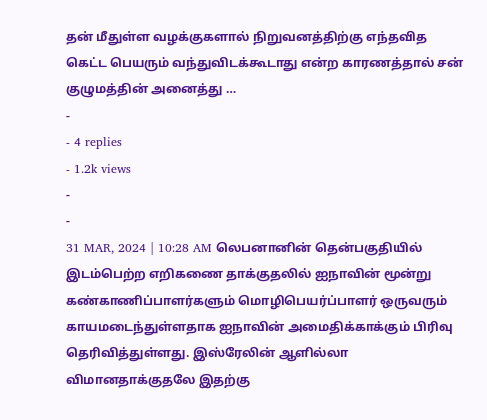தன் மீதுள்ள வழக்குகளால் நிறுவனத்திற்கு எந்தவித கெட்ட பெயரும் வந்துவிடக்கூடாது என்ற காரணத்தால் சன் குழுமத்தின் அனைத்து …
-
- 4 replies
- 1.2k views
-
-
31 MAR, 2024 | 10:28 AM லெபனானின் தென்பகுதியில் இடம்பெற்ற எறிகணை தாக்குதலில் ஐநாவின் மூன்று கண்காணிப்பாளர்களும் மொழிபெயர்ப்பாளர் ஒருவரும் காயமடைந்துள்ளதாக ஐநாவின் அமைதிக்காக்கும் பிரிவு தெரிவித்துள்ளது. இஸ்ரேலின் ஆளில்லா விமானதாக்குதலே இதற்கு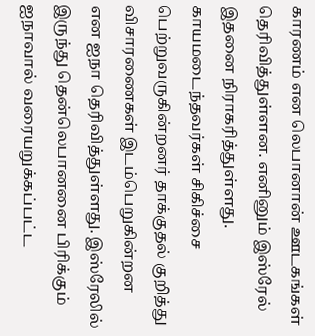காரணம் என லெபானான் ஊடகங்கள் தெரிவித்துள்ளன. எனினும் இஸ்ரேல் இதனை நிராகரித்துள்ளது. காயமடைந்தவர்கள் சிகிச்சை பெற்றுவருகின்றனர் தாக்குதல் குறித்து விசாரணைகள் இடம்பெறுகின்றன என ஐநா தெரிவித்துள்ளது. இஸ்ரேலில் இருந்து தென்லெபானனை பிரிக்கும் ஐநாவால் வரையறுக்கப்பட்ட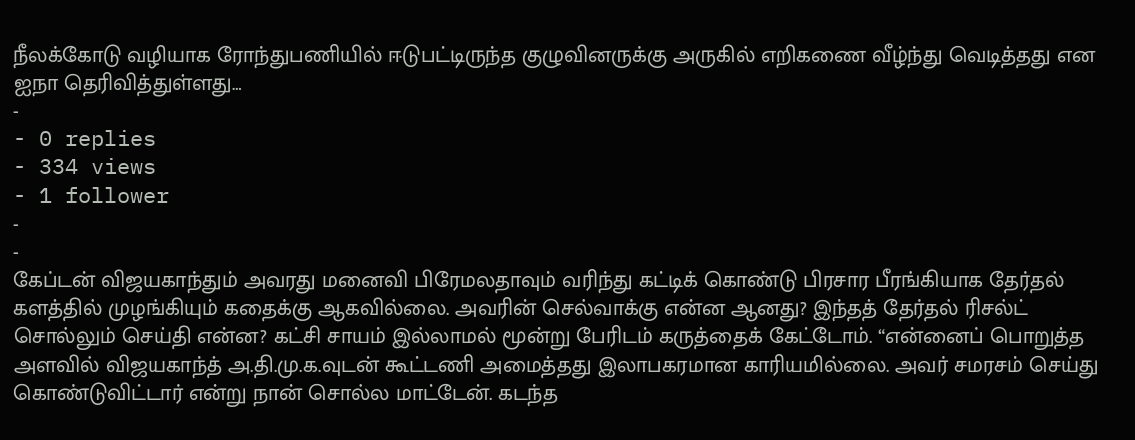நீலக்கோடு வழியாக ரோந்துபணியில் ஈடுபட்டிருந்த குழுவினருக்கு அருகில் எறிகணை வீழ்ந்து வெடித்தது என ஐநா தெரிவித்துள்ளது…
-
- 0 replies
- 334 views
- 1 follower
-
-
கேப்டன் விஜயகாந்தும் அவரது மனைவி பிரேமலதாவும் வரிந்து கட்டிக் கொண்டு பிரசார பீரங்கியாக தேர்தல் களத்தில் முழங்கியும் கதைக்கு ஆகவில்லை. அவரின் செல்வாக்கு என்ன ஆனது? இந்தத் தேர்தல் ரிசல்ட் சொல்லும் செய்தி என்ன? கட்சி சாயம் இல்லாமல் மூன்று பேரிடம் கருத்தைக் கேட்டோம். “என்னைப் பொறுத்த அளவில் விஜயகாந்த் அ.தி.மு.க.வுடன் கூட்டணி அமைத்தது இலாபகரமான காரியமில்லை. அவர் சமரசம் செய்து கொண்டுவிட்டார் என்று நான் சொல்ல மாட்டேன். கடந்த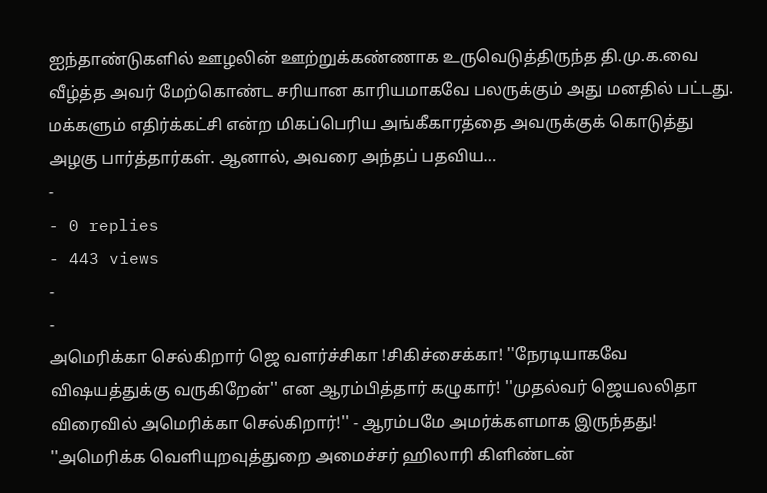ஐந்தாண்டுகளில் ஊழலின் ஊற்றுக்கண்ணாக உருவெடுத்திருந்த தி.மு.க.வை வீழ்த்த அவர் மேற்கொண்ட சரியான காரியமாகவே பலருக்கும் அது மனதில் பட்டது. மக்களும் எதிர்க்கட்சி என்ற மிகப்பெரிய அங்கீகாரத்தை அவருக்குக் கொடுத்து அழகு பார்த்தார்கள். ஆனால், அவரை அந்தப் பதவிய…
-
- 0 replies
- 443 views
-
-
அமெரிக்கா செல்கிறார் ஜெ வளர்ச்சிகா !சிகிச்சைக்கா! ''நேரடியாகவே விஷயத்துக்கு வருகிறேன்'' என ஆரம்பித்தார் கழுகார்! ''முதல்வர் ஜெயலலிதா விரைவில் அமெரிக்கா செல்கிறார்!'' - ஆரம்பமே அமர்க்களமாக இருந்தது! ''அமெரிக்க வெளியுறவுத்துறை அமைச்சர் ஹிலாரி கிளிண்டன்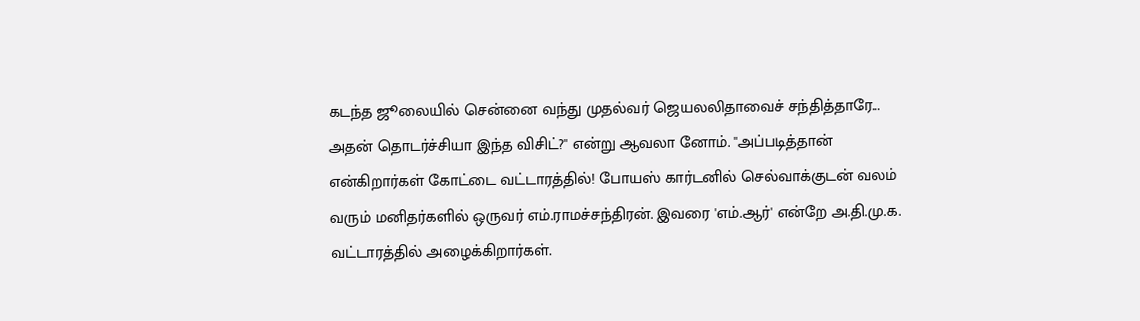கடந்த ஜூலையில் சென்னை வந்து முதல்வர் ஜெயலலிதாவைச் சந்தித்தாரே... அதன் தொடர்ச்சியா இந்த விசிட்?'' என்று ஆவலா னோம். ''அப்படித்தான் என்கிறார்கள் கோட்டை வட்டாரத்தில்! போயஸ் கார்டனில் செல்வாக்குடன் வலம் வரும் மனிதர்களில் ஒருவர் எம்.ராமச்சந்திரன். இவரை 'எம்.ஆர்' என்றே அ.தி.மு.க. வட்டாரத்தில் அழைக்கிறார்கள்.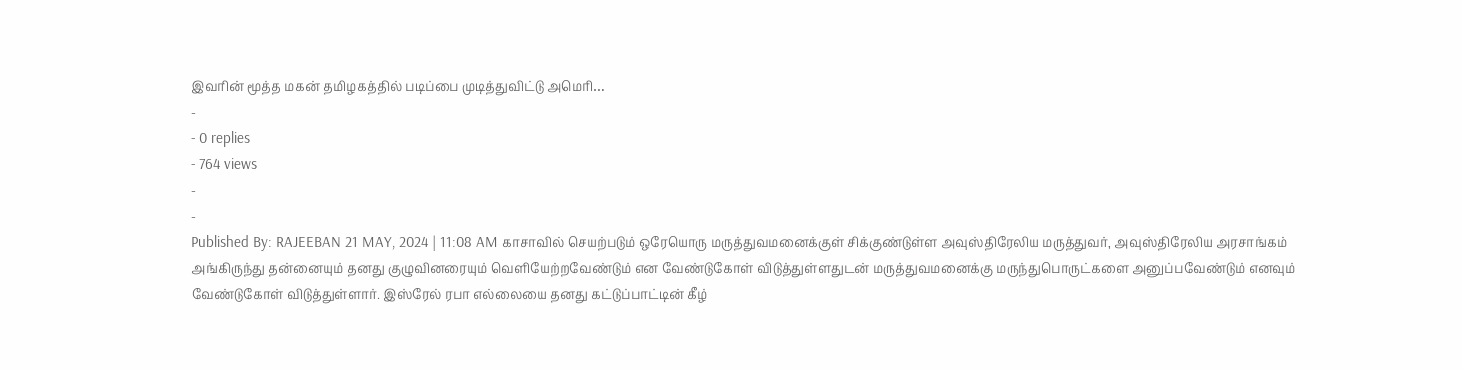இவரின் மூத்த மகன் தமிழகத்தில் படிப்பை முடித்துவிட்டு அமெரி…
-
- 0 replies
- 764 views
-
-
Published By: RAJEEBAN 21 MAY, 2024 | 11:08 AM காசாவில் செயற்படும் ஒரேயொரு மருத்துவமனைக்குள் சிக்குண்டுள்ள அவுஸ்திரேலிய மருத்துவர், அவுஸ்திரேலிய அரசாங்கம் அங்கிருந்து தன்னையும் தனது குழுவினரையும் வெளியேற்றவேண்டும் என வேண்டுகோள் விடுத்துள்ளதுடன் மருத்துவமனைக்கு மருந்துபொருட்களை அனுப்பவேண்டும் எனவும் வேண்டுகோள் விடுத்துள்ளார். இஸ்ரேல் ரபா எல்லையை தனது கட்டுப்பாட்டின் கீழ்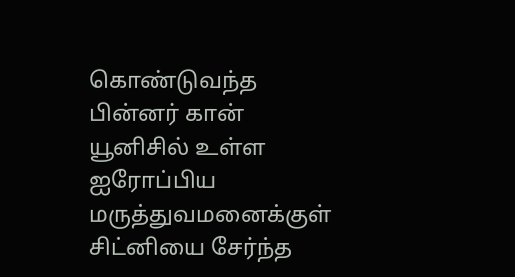கொண்டுவந்த பின்னர் கான் யூனிசில் உள்ள ஐரோப்பிய மருத்துவமனைக்குள் சிட்னியை சேர்ந்த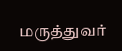மருத்துவர்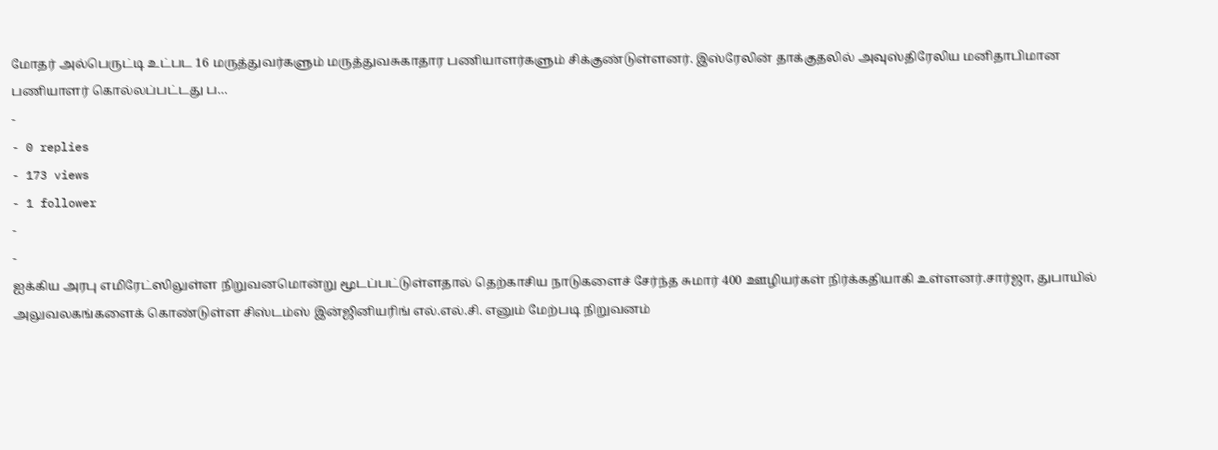மோதர் அல்பெருட்டி உட்பட 16 மருத்துவர்களும் மருத்துவசுகாதார பணியாளர்களும் சிக்குண்டுள்ளனர். இஸ்ரேலின் தாக்குதலில் அவுஸ்திரேலிய மனிதாபிமான பணியாளர் கொல்லப்பட்டது ப…
-
- 0 replies
- 173 views
- 1 follower
-
-
ஐக்கிய அரபு எமிரேட்ஸிலுள்ள நிறுவனமொன்று மூடப்பட்டுள்ளதால் தெற்காசிய நாடுகளைச் சேர்ந்த சுமார் 400 ஊழியர்கள் நிர்க்கதியாகி உள்ளனர்.சார்ஜா, துபாயில் அலுவலகங்களைக் கொண்டுள்ள சிஸ்டம்ஸ் இன்ஜினியரிங் எல்.எல்.சி. எனும் மேற்படி நிறுவனம்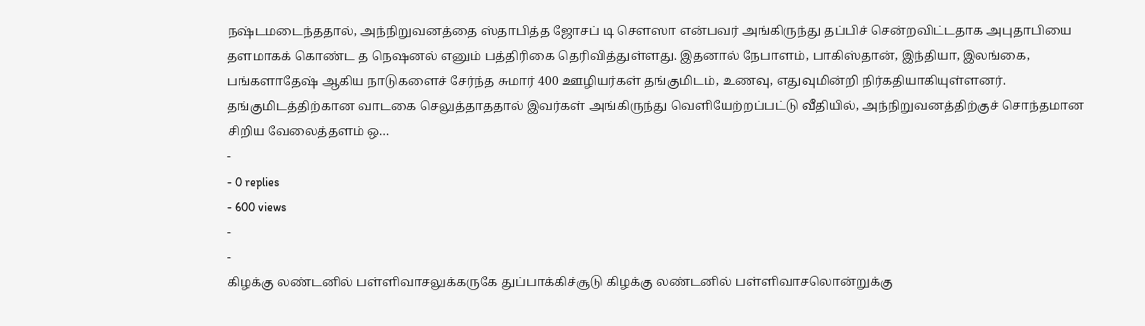நஷ்டமடைந்ததால், அந்நிறுவனத்தை ஸ்தாபித்த ஜோசப் டி சௌஸா என்பவர் அங்கிருந்து தப்பிச் சென்றவிட்டதாக அபுதாபியை தளமாகக் கொண்ட த நெஷனல் எனும் பத்திரிகை தெரிவித்துள்ளது. இதனால் நேபாளம், பாகிஸ்தான், இந்தியா, இலங்கை, பங்களாதேஷ் ஆகிய நாடுகளைச் சேர்ந்த சுமார் 400 ஊழியர்கள் தங்குமிடம், உணவு, எதுவுமின்றி நிர்கதியாகியுள்ளனர். தங்குமிடத்திற்கான வாடகை செலுத்தாததால் இவர்கள் அங்கிருந்து வெளியேற்றப்பட்டு வீதியில், அந்நிறுவனத்திற்குச் சொந்தமான சிறிய வேலைத்தளம் ஒ…
-
- 0 replies
- 600 views
-
-
கிழக்கு லண்டனில் பள்ளிவாசலுக்கருகே துப்பாக்கிச்சூடு கிழக்கு லண்டனில் பள்ளிவாசலொன்றுக்கு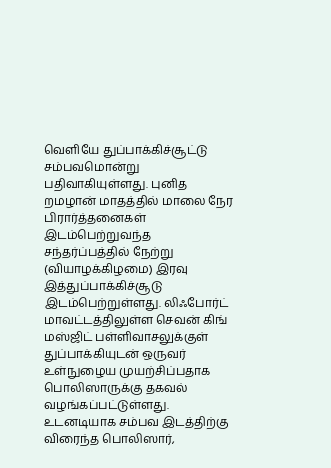வெளியே துப்பாக்கிச்சூட்டு சம்பவமொன்று பதிவாகியுள்ளது. புனித றமழான் மாதத்தில் மாலை நேர பிரார்த்தனைகள் இடம்பெற்றுவந்த சந்தர்ப்பத்தில் நேற்று (வியாழக்கிழமை) இரவு இத்துப்பாக்கிச்சூடு இடம்பெற்றுள்ளது. லிஃபோர்ட் மாவட்டத்திலுள்ள செவன் கிங் மஸ்ஜிட் பள்ளிவாசலுக்குள் துப்பாக்கியுடன் ஒருவர் உள்நுழைய முயற்சிப்பதாக பொலிஸாருக்கு தகவல் வழங்கப்பட்டுள்ளது. உடனடியாக சம்பவ இடத்திற்கு விரைந்த பொலிஸார்,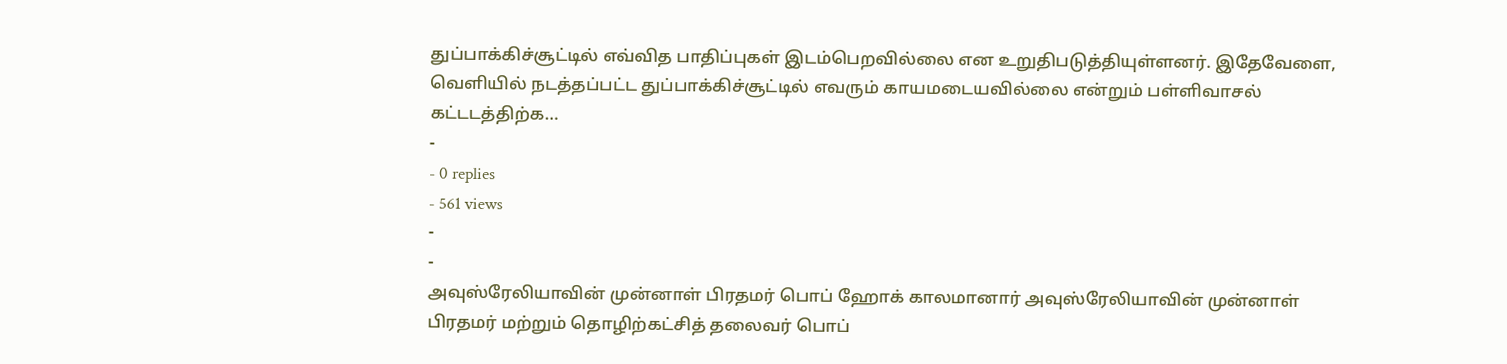துப்பாக்கிச்சூட்டில் எவ்வித பாதிப்புகள் இடம்பெறவில்லை என உறுதிபடுத்தியுள்ளனர். இதேவேளை, வெளியில் நடத்தப்பட்ட துப்பாக்கிச்சூட்டில் எவரும் காயமடையவில்லை என்றும் பள்ளிவாசல் கட்டடத்திற்க…
-
- 0 replies
- 561 views
-
-
அவுஸ்ரேலியாவின் முன்னாள் பிரதமர் பொப் ஹோக் காலமானார் அவுஸ்ரேலியாவின் முன்னாள் பிரதமர் மற்றும் தொழிற்கட்சித் தலைவர் பொப்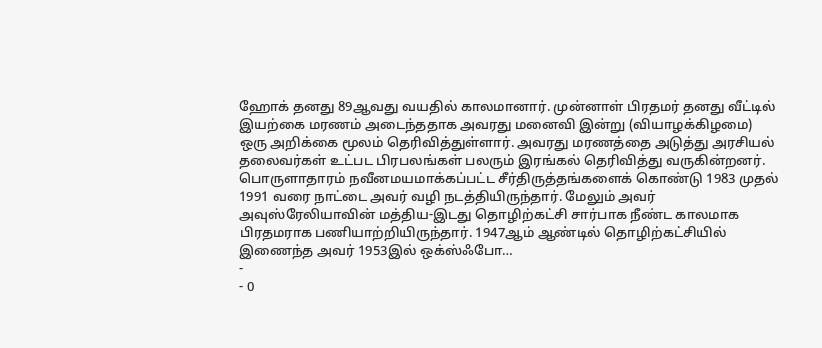ஹோக் தனது 89ஆவது வயதில் காலமானார். முன்னாள் பிரதமர் தனது வீட்டில் இயற்கை மரணம் அடைந்ததாக அவரது மனைவி இன்று (வியாழக்கிழமை) ஒரு அறிக்கை மூலம் தெரிவித்துள்ளார். அவரது மரணத்தை அடுத்து அரசியல் தலைவர்கள் உட்பட பிரபலங்கள் பலரும் இரங்கல் தெரிவித்து வருகின்றனர். பொருளாதாரம் நவீனமயமாக்கப்பட்ட சீர்திருத்தங்களைக் கொண்டு 1983 முதல் 1991 வரை நாட்டை அவர் வழி நடத்தியிருந்தார். மேலும் அவர் அவுஸ்ரேலியாவின் மத்திய-இடது தொழிற்கட்சி சார்பாக நீண்ட காலமாக பிரதமராக பணியாற்றியிருந்தார். 1947ஆம் ஆண்டில் தொழிற்கட்சியில் இணைந்த அவர் 1953இல் ஒக்ஸ்ஃபோ…
-
- 0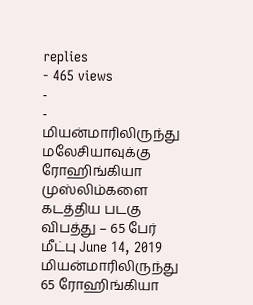replies
- 465 views
-
-
மியன்மாரிலிருந்து மலேசியாவுக்கு ரோஹிங்கியா முஸ்லிம்களை கடத்திய படகு விபத்து – 65 பேர் மீட்பு June 14, 2019 மியன்மாரிலிருந்து 65 ரோஹிங்கியா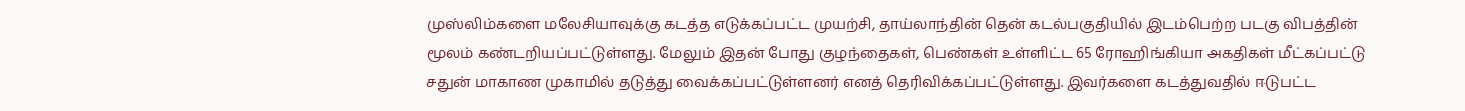முஸ்லிம்களை மலேசியாவுக்கு கடத்த எடுக்கப்பட்ட முயற்சி, தாய்லாந்தின் தென் கடல்பகுதியில் இடம்பெற்ற படகு விபத்தின் மூலம் கண்டறியப்பட்டுள்ளது. மேலும் இதன் போது குழந்தைகள், பெண்கள் உள்ளிட்ட 65 ரோஹிங்கியா அகதிகள் மீட்கப்பட்டு சதுன் மாகாண முகாமில் தடுத்து வைக்கப்பட்டுள்ளனர் எனத் தெரிவிக்கப்பட்டுள்ளது. இவர்களை கடத்துவதில் ஈடுபட்ட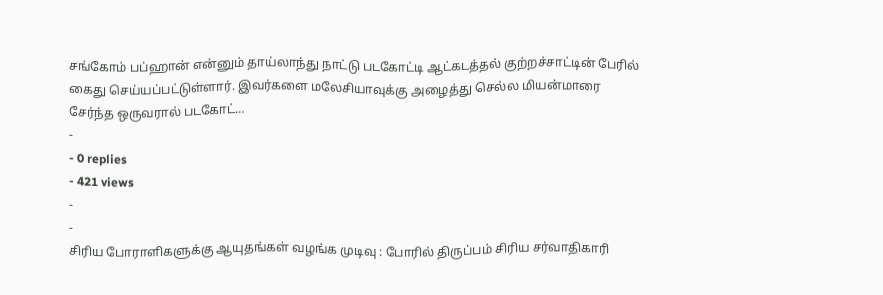சங்கோம் பப்ஹான் என்னும் தாய்லாந்து நாட்டு படகோட்டி ஆட்கடத்தல் குற்றச்சாட்டின் பேரில் கைது செய்யப்பட்டுள்ளார். இவர்களை மலேசியாவுக்கு அழைத்து செல்ல மியன்மாரை சேர்ந்த ஒருவரால் படகோட்…
-
- 0 replies
- 421 views
-
-
சிரிய போராளிகளுக்கு ஆயுதங்கள் வழங்க முடிவு : போரில் திருப்பம் சிரிய சர்வாதிகாரி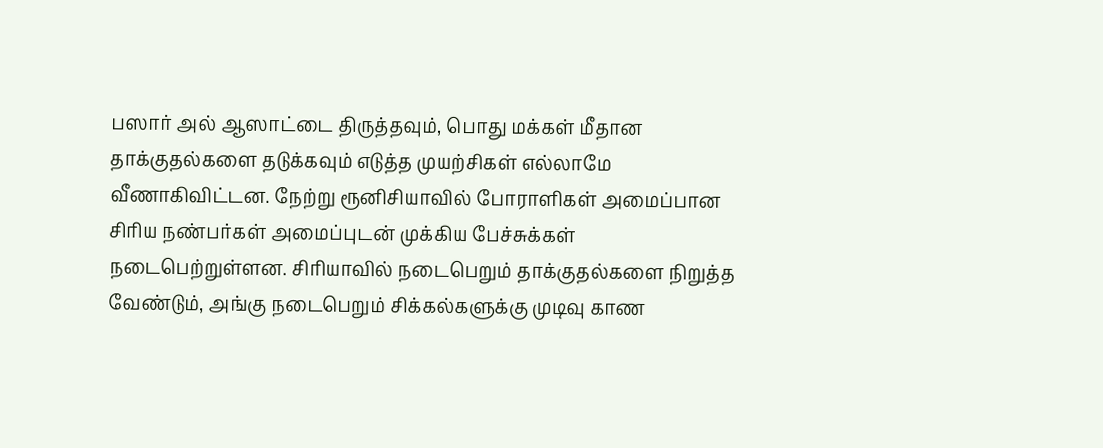பஸார் அல் ஆஸாட்டை திருத்தவும், பொது மக்கள் மீதான தாக்குதல்களை தடுக்கவும் எடுத்த முயற்சிகள் எல்லாமே வீணாகிவிட்டன. நேற்று ரூனிசியாவில் போராளிகள் அமைப்பான சிரிய நண்பர்கள் அமைப்புடன் முக்கிய பேச்சுக்கள் நடைபெற்றுள்ளன. சிரியாவில் நடைபெறும் தாக்குதல்களை நிறுத்த வேண்டும், அங்கு நடைபெறும் சிக்கல்களுக்கு முடிவு காண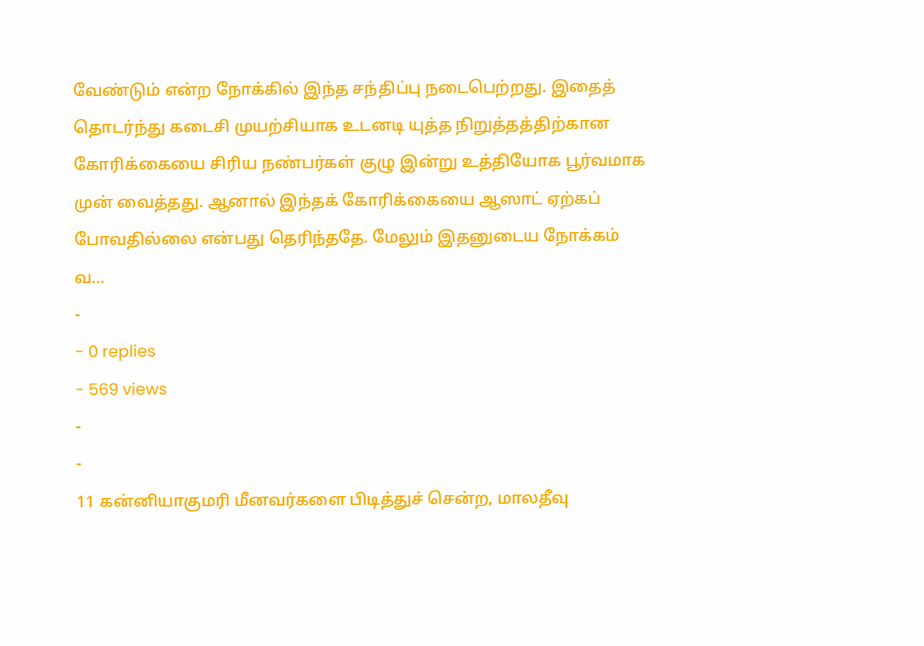வேண்டும் என்ற நோக்கில் இந்த சந்திப்பு நடைபெற்றது. இதைத் தொடர்ந்து கடைசி முயற்சியாக உடனடி யுத்த நிறுத்தத்திற்கான கோரிக்கையை சிரிய நண்பர்கள் குழு இன்று உத்தியோக பூர்வமாக முன் வைத்தது. ஆனால் இந்தக் கோரிக்கையை ஆஸாட் ஏற்கப் போவதில்லை என்பது தெரிந்ததே. மேலும் இதனுடைய நோக்கம் வ…
-
- 0 replies
- 569 views
-
-
11 கன்னியாகுமரி மீனவர்களை பிடித்துச் சென்ற, மாலதீவு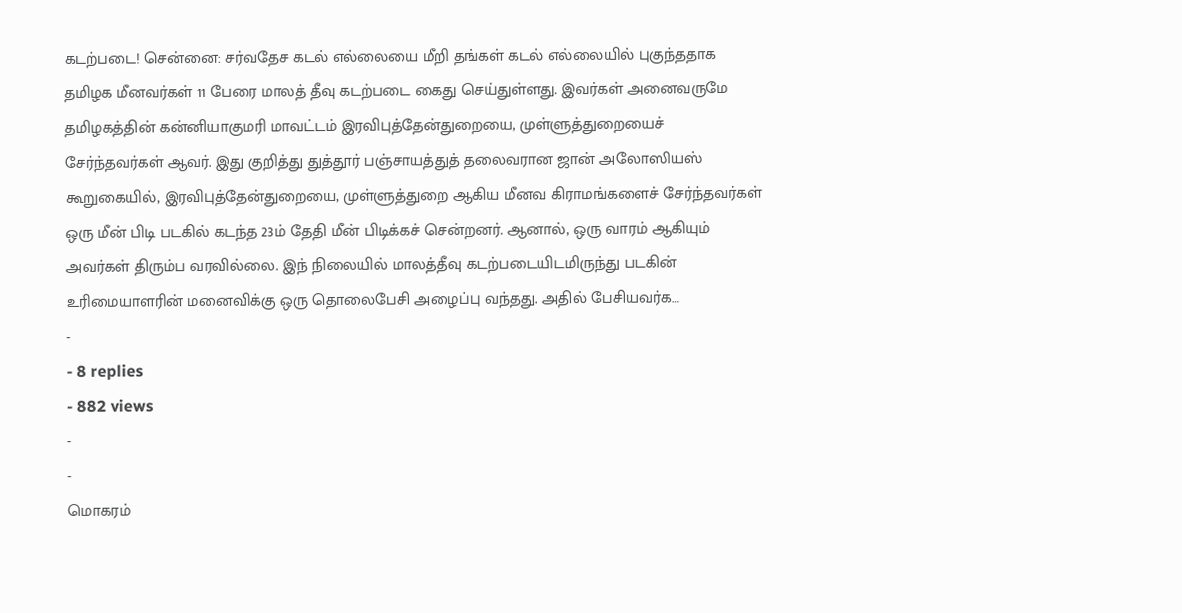கடற்படை! சென்னை: சர்வதேச கடல் எல்லையை மீறி தங்கள் கடல் எல்லையில் புகுந்ததாக தமிழக மீனவர்கள் 11 பேரை மாலத் தீவு கடற்படை கைது செய்துள்ளது. இவர்கள் அனைவருமே தமிழகத்தின் கன்னியாகுமரி மாவட்டம் இரவிபுத்தேன்துறையை, முள்ளுத்துறையைச் சேர்ந்தவர்கள் ஆவர். இது குறித்து துத்தூர் பஞ்சாயத்துத் தலைவரான ஜான் அலோஸியஸ் கூறுகையில், இரவிபுத்தேன்துறையை, முள்ளுத்துறை ஆகிய மீனவ கிராமங்களைச் சேர்ந்தவர்கள் ஒரு மீன் பிடி படகில் கடந்த 23ம் தேதி மீன் பிடிக்கச் சென்றனர். ஆனால், ஒரு வாரம் ஆகியும் அவர்கள் திரும்ப வரவில்லை. இந் நிலையில் மாலத்தீவு கடற்படையிடமிருந்து படகின் உரிமையாளரின் மனைவிக்கு ஒரு தொலைபேசி அழைப்பு வந்தது. அதில் பேசியவர்க…
-
- 8 replies
- 882 views
-
-
மொகரம்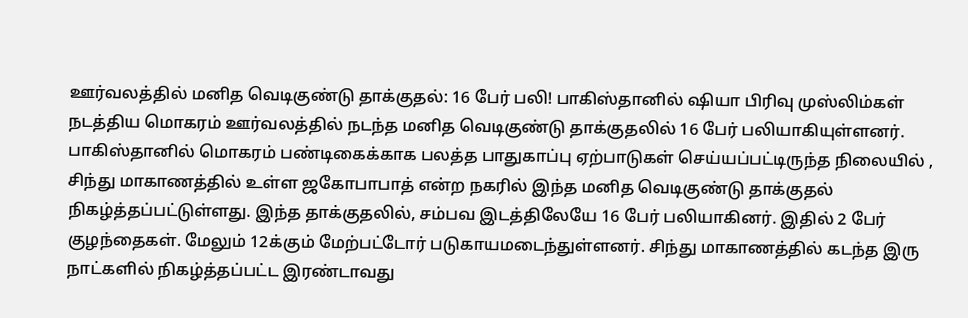ஊர்வலத்தில் மனித வெடிகுண்டு தாக்குதல்: 16 பேர் பலி! பாகிஸ்தானில் ஷியா பிரிவு முஸ்லிம்கள் நடத்திய மொகரம் ஊர்வலத்தில் நடந்த மனித வெடிகுண்டு தாக்குதலில் 16 பேர் பலியாகியுள்ளனர். பாகிஸ்தானில் மொகரம் பண்டிகைக்காக பலத்த பாதுகாப்பு ஏற்பாடுகள் செய்யப்பட்டிருந்த நிலையில் , சிந்து மாகாணத்தில் உள்ள ஜகோபாபாத் என்ற நகரில் இந்த மனித வெடிகுண்டு தாக்குதல் நிகழ்த்தப்பட்டுள்ளது. இந்த தாக்குதலில், சம்பவ இடத்திலேயே 16 பேர் பலியாகினர். இதில் 2 பேர் குழந்தைகள். மேலும் 12க்கும் மேற்பட்டோர் படுகாயமடைந்துள்ளனர். சிந்து மாகாணத்தில் கடந்த இரு நாட்களில் நிகழ்த்தப்பட்ட இரண்டாவது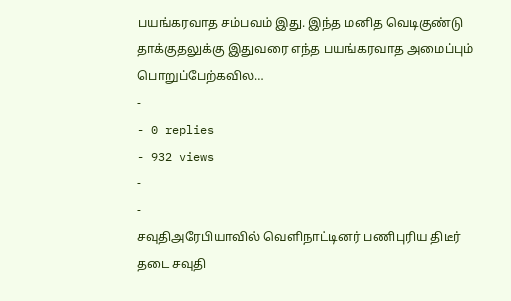பயங்கரவாத சம்பவம் இது. இந்த மனித வெடிகுண்டு தாக்குதலுக்கு இதுவரை எந்த பயங்கரவாத அமைப்பும் பொறுப்பேற்கவில…
-
- 0 replies
- 932 views
-
-
சவுதிஅரேபியாவில் வெளிநாட்டினர் பணிபுரிய திடீர் தடை சவுதி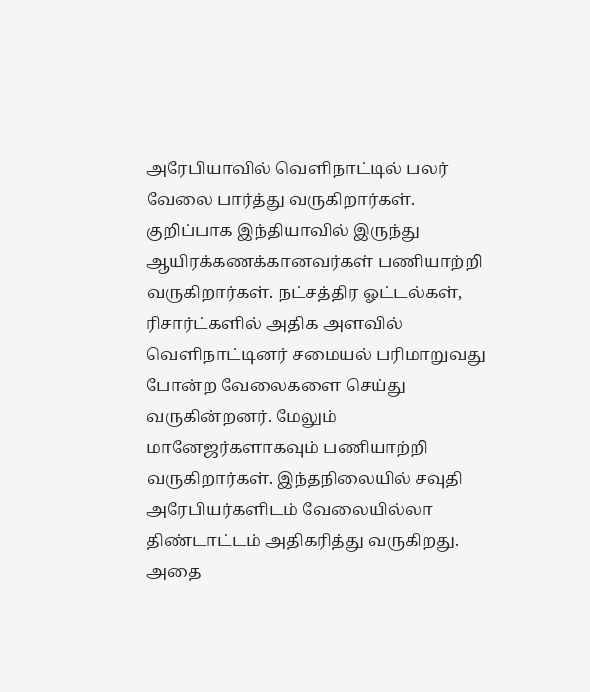அரேபியாவில் வெளிநாட்டில் பலர் வேலை பார்த்து வருகிறார்கள். குறிப்பாக இந்தியாவில் இருந்து ஆயிரக்கணக்கானவர்கள் பணியாற்றி வருகிறார்கள். நட்சத்திர ஓட்டல்கள், ரிசார்ட்களில் அதிக அளவில் வெளிநாட்டினர் சமையல் பரிமாறுவது போன்ற வேலைகளை செய்து வருகின்றனர். மேலும் மானேஜர்களாகவும் பணியாற்றி வருகிறார்கள். இந்தநிலையில் சவுதி அரேபியர்களிடம் வேலையில்லா திண்டாட்டம் அதிகரித்து வருகிறது. அதை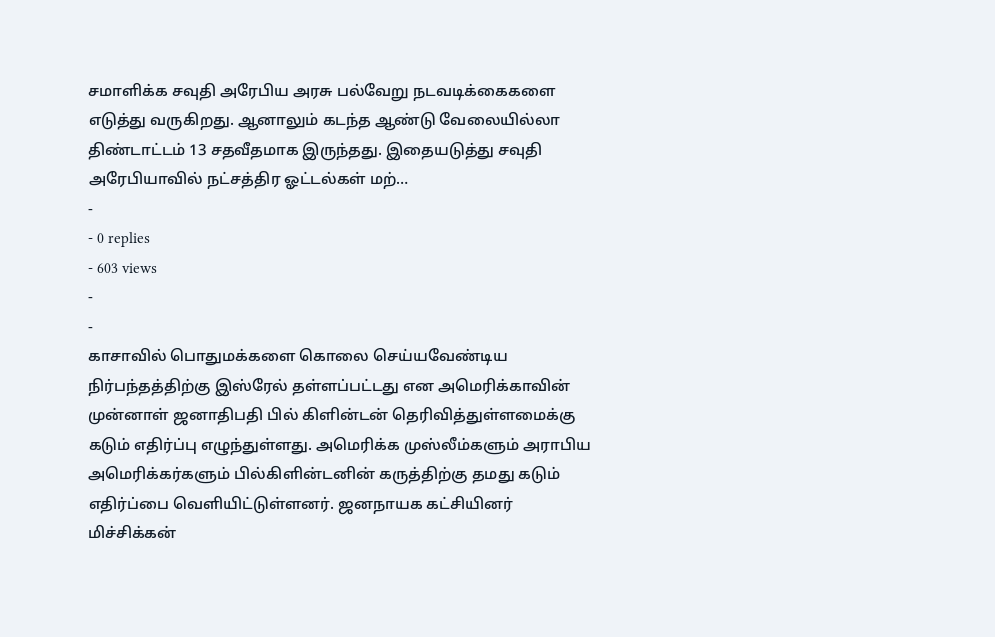சமாளிக்க சவுதி அரேபிய அரசு பல்வேறு நடவடிக்கைகளை எடுத்து வருகிறது. ஆனாலும் கடந்த ஆண்டு வேலையில்லா திண்டாட்டம் 13 சதவீதமாக இருந்தது. இதையடுத்து சவுதி அரேபியாவில் நட்சத்திர ஓட்டல்கள் மற்…
-
- 0 replies
- 603 views
-
-
காசாவில் பொதுமக்களை கொலை செய்யவேண்டிய நிர்பந்தத்திற்கு இஸ்ரேல் தள்ளப்பட்டது என அமெரிக்காவின் முன்னாள் ஜனாதிபதி பில் கிளின்டன் தெரிவித்துள்ளமைக்கு கடும் எதிர்ப்பு எழுந்துள்ளது. அமெரிக்க முஸ்லீம்களும் அராபிய அமெரிக்கர்களும் பில்கிளின்டனின் கருத்திற்கு தமது கடும் எதிர்ப்பை வெளியிட்டுள்ளனர். ஜனநாயக கட்சியினர் மிச்சிக்கன்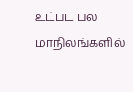உட்பட பல மாநிலங்களில்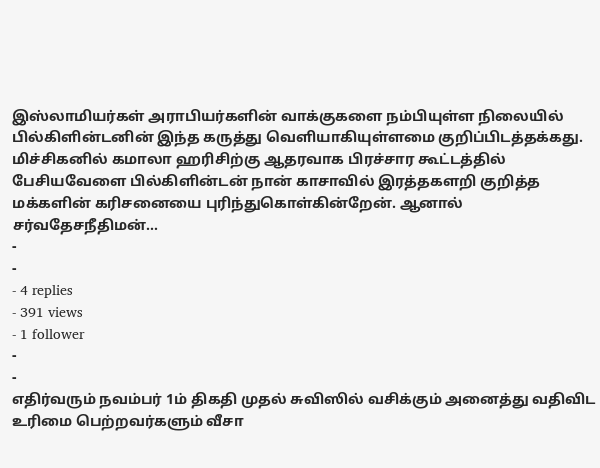இஸ்லாமியர்கள் அராபியர்களின் வாக்குகளை நம்பியுள்ள நிலையில் பில்கிளின்டனின் இந்த கருத்து வெளியாகியுள்ளமை குறிப்பிடத்தக்கது. மிச்சிகனில் கமாலா ஹரிசிற்கு ஆதரவாக பிரச்சார கூட்டத்தில் பேசியவேளை பில்கிளின்டன் நான் காசாவில் இரத்தகளறி குறித்த மக்களின் கரிசனையை புரிந்துகொள்கின்றேன். ஆனால் சர்வதேசநீதிமன்…
-
-
- 4 replies
- 391 views
- 1 follower
-
-
எதிர்வரும் நவம்பர் 1ம் திகதி முதல் சுவிஸில் வசிக்கும் அனைத்து வதிவிட உரிமை பெற்றவர்களும் வீசா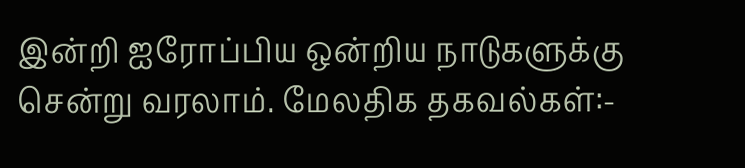இன்றி ஐரோப்பிய ஒன்றிய நாடுகளுக்கு சென்று வரலாம். மேலதிக தகவல்கள்:-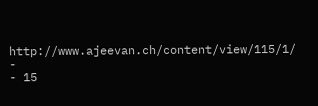http://www.ajeevan.ch/content/view/115/1/
-
- 15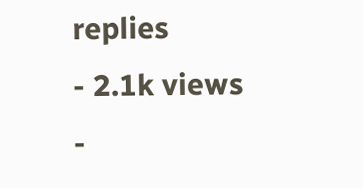replies
- 2.1k views
-